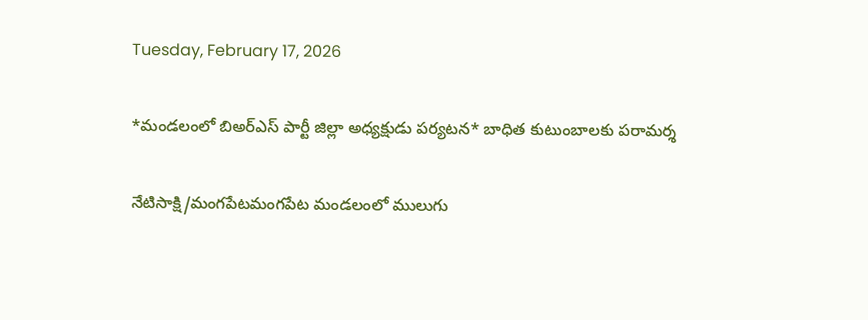Tuesday, February 17, 2026

*మండలంలో బిఅర్ఎస్ పార్టీ జిల్లా అధ్యక్షుడు పర్యటన* బాధిత కుటుంబాలకు పరామర్శ

నేటిసాక్షి/మంగపేటమంగపేట మండలంలో ములుగు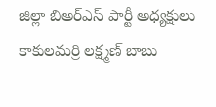జిల్లా బిఅర్ఎస్ పార్టీ అధ్యక్షులు కాకులమర్రి లక్ష్మణ్ బాబు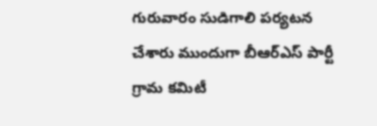గురువారం సుడిగాలి పర్యటన చేశారు ముందుగా బీఆర్ఎస్ పార్టీ గ్రామ కమిటీ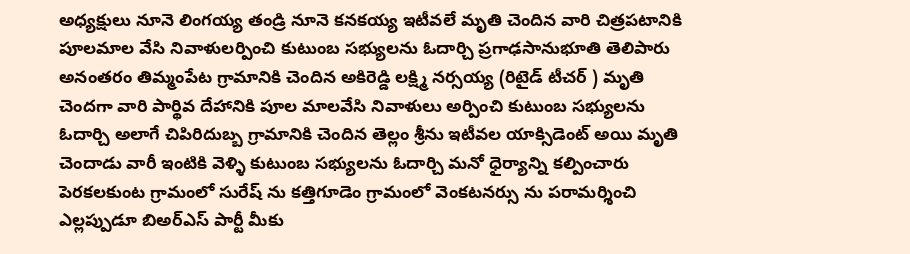అధ్యక్షులు నూనె లింగయ్య తండ్రి నూనె కనకయ్య ఇటీవలే మృతి చెందిన వారి చిత్రపటానికి పూలమాల వేసి నివాళులర్పించి కుటుంబ సభ్యులను ఓదార్చి ప్రగాఢసానుభూతి తెలిపారు అనంతరం తిమ్మంపేట గ్రామానికి చెందిన అకిరెడ్డి లక్ష్మి నర్సయ్య (రిటైడ్ టీచర్ ) మృతి చెందగా వారి పార్థివ దేహానికి పూల మాలవేసి నివాళులు అర్పించి కుటుంబ సభ్యులను ఓదార్చి అలాగే చిపిరిదుబ్బ గ్రామానికి చెందిన తెల్లం శ్రీను ఇటీవల యాక్సిడెంట్ అయి మృతి చెందాడు వారీ ఇంటికి వెళ్ళి కుటుంబ సభ్యులను ఓదార్చి మనో ధైర్యాన్ని కల్పించారు పెరకలకుంట గ్రామంలో సురేష్ ను కత్తిగూడెం గ్రామంలో వెంకటనర్సు ను పరామర్శించి ఎల్లప్పుడూ బిఅర్ఎస్ పార్టీ మీకు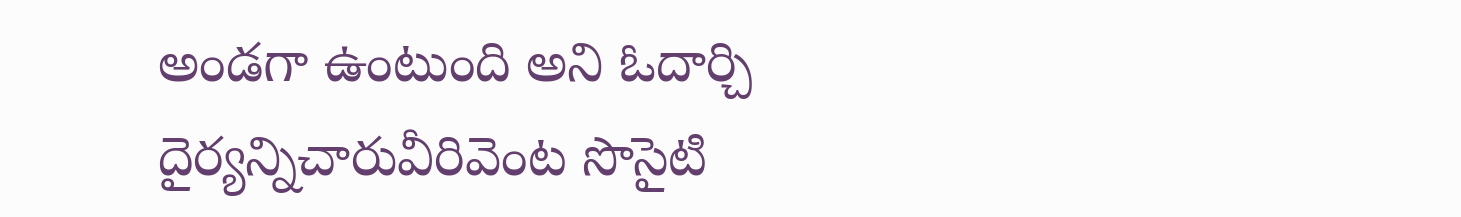అండగా ఉంటుంది అని ఓదార్చి దైర్యన్నిచారువీరివెంట సొసైటి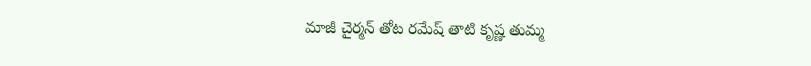మాజీ చైర్మన్ తోట రమేష్ తాటి కృష్ణ తుమ్మ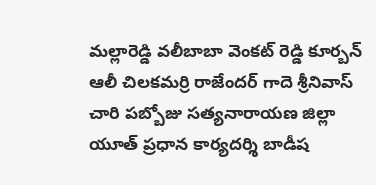మల్లారెడ్డి వలీబాబా వెంకట్ రెడ్డి కూర్బన్ ఆలీ చిలకమర్రి రాజేందర్ గాదె శ్రీనివాస్ చారి పబ్బోజు సత్యనారాయణ జిల్లా యూత్ ప్రధాన కార్యదర్శి బాడీష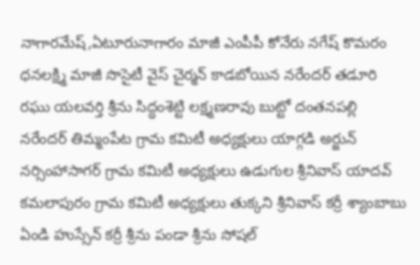నాగారమేష్,ఏటూరునాగారం మాజీ ఎంపీపీ కోనేరు నగేష్ కొమరం ధనలక్ష్మి మాజీ సొసైటీ వైస్ చైర్మన్ కాడబోయిన నరేందర్ తడూరి రఘు యలవర్తి శ్రీను సిద్ధంశెట్టి లక్ష్మణరావు బుట్టో దంతనపల్లి నరేందర్ తిమ్మంపేట గ్రామ కమిటీ అధ్యక్షులు యాగ్గడి అర్జున్ నర్సింహాసాగర్ గ్రామ కమిటీ అధ్యక్షులు ఉడుగుల శ్రీనివాస్ యాదవ్ కమలాపురం గ్రామ కమిటీ అధ్యక్షులు తుక్కని శ్రీనివాస్ కర్రీ శ్యాంబాబు ఏండి హుస్సేన్ కర్రీ శ్రీను పండా శ్రీను సోషల్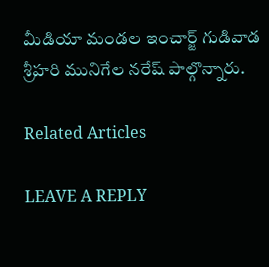మీడియా మండల ఇంచార్జ్ గుడివాడ శ్రీహరి మునిగేల నరేష్ పాల్గొన్నారు.

Related Articles

LEAVE A REPLY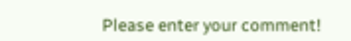Please enter your comment!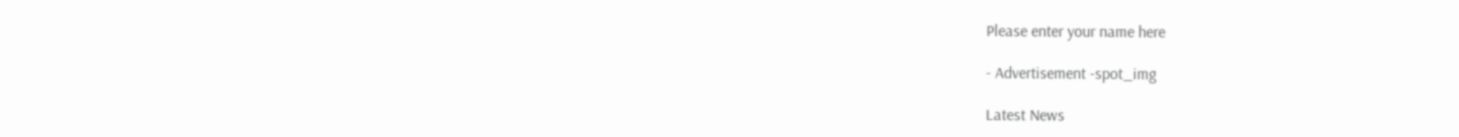Please enter your name here

- Advertisement -spot_img

Latest News